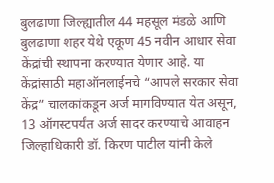बुलढाणा जिल्ह्यातील 44 महसूल मंडळे आणि बुलढाणा शहर येथे एकूण 45 नवीन आधार सेवा केंद्रांची स्थापना करण्यात येणार आहे. या केंद्रांसाठी महाऑनलाईनचे “आपले सरकार सेवा केंद्र” चालकांकडून अर्ज मागविण्यात येत असून, 13 ऑगस्टपर्यंत अर्ज सादर करण्याचे आवाहन जिल्हाधिकारी डॉ. किरण पाटील यांनी केले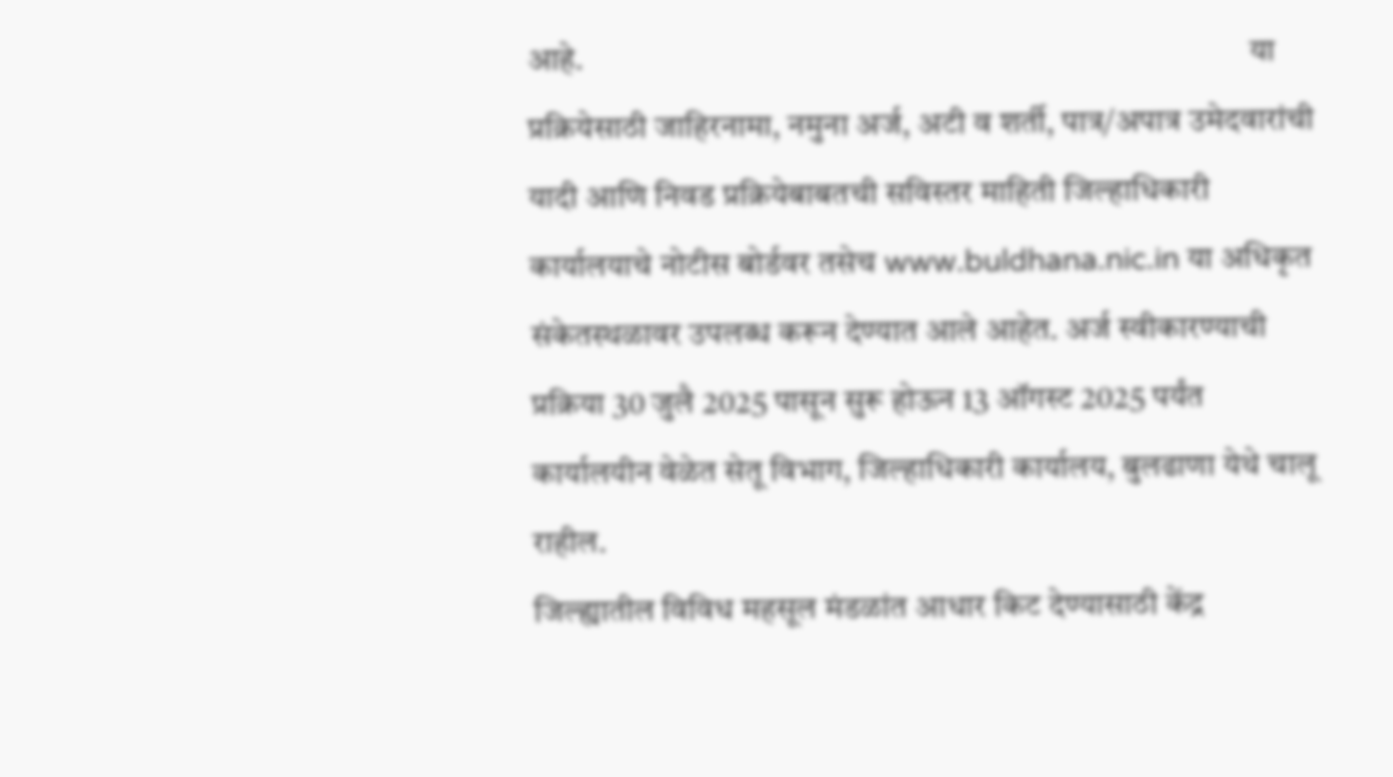आहे.                                                                                                     या प्रक्रियेसाठी जाहिरनामा, नमुना अर्ज, अटी व शर्ती, पात्र/अपात्र उमेदवारांची यादी आणि निवड प्रक्रियेबाबतची सविस्तर माहिती जिल्हाधिकारी कार्यालयाचे नोटीस बोर्डवर तसेच www.buldhana.nic.in या अधिकृत संकेतस्थळावर उपलब्ध करून देण्यात आले आहेत. अर्ज स्वीकारण्याची प्रक्रिया 30 जुलै 2025 पासून सुरू होऊन 13 ऑगस्ट 2025 पर्यंत कार्यालयीन वेळेत सेतू विभाग, जिल्हाधिकारी कार्यालय, बुलढाणा येथे चालू राहील.                                                                                                                                              जिल्ह्यातील विविध महसूल मंडळांत आधार किट देण्यासाठी केंद्र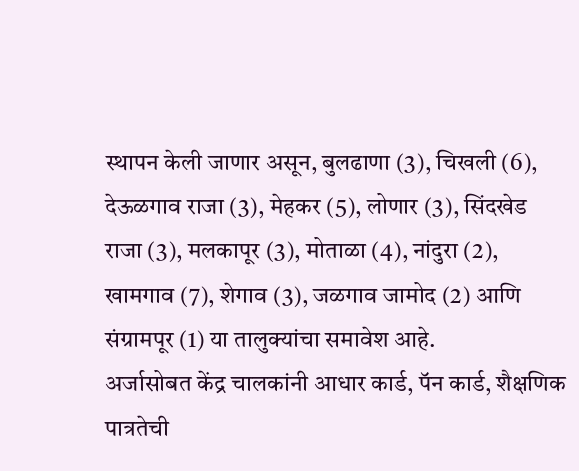स्थापन केली जाणार असून, बुलढाणा (3), चिखली (6), देऊळगाव राजा (3), मेहकर (5), लोणार (3), सिंदखेड राजा (3), मलकापूर (3), मोताळा (4), नांदुरा (2), खामगाव (7), शेगाव (3), जळगाव जामोद (2) आणि संग्रामपूर (1) या तालुक्यांचा समावेश आहे.                                                                                                                              अर्जासोबत केंद्र चालकांनी आधार कार्ड, पॅन कार्ड, शैक्षणिक पात्रतेची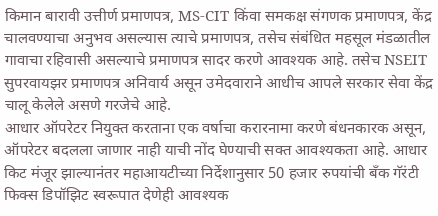किमान बारावी उत्तीर्ण प्रमाणपत्र, MS-CIT किंवा समकक्ष संगणक प्रमाणपत्र, केंद्र चालवण्याचा अनुभव असल्यास त्याचे प्रमाणपत्र, तसेच संबंधित महसूल मंडळातील गावाचा रहिवासी असल्याचे प्रमाणपत्र सादर करणे आवश्यक आहे. तसेच NSEIT सुपरवायझर प्रमाणपत्र अनिवार्य असून उमेदवाराने आधीच आपले सरकार सेवा केंद्र चालू केलेले असणे गरजेचे आहे.                                                                                आधार ऑपरेटर नियुक्त करताना एक वर्षाचा करारनामा करणे बंधनकारक असून, ऑपरेटर बदलला जाणार नाही याची नोंद घेण्याची सक्त आवश्यकता आहे. आधार किट मंजूर झाल्यानंतर महाआयटीच्या निर्देशानुसार 50 हजार रुपयांची बँक गॅरंटी फिक्स डिपॉझिट स्वरूपात देणेही आवश्यक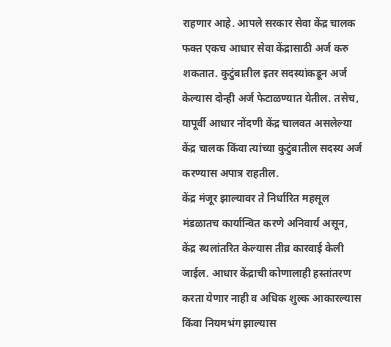राहणार आहे. आपले सरकार सेवा केंद्र चालक फक्त एकच आधार सेवा केंद्रासाठी अर्ज करु शकतात. कुटुंबातील इतर सदस्यांकडून अर्ज केल्यास दोन्ही अर्ज फेटाळण्यात येतील. तसेच, यापूर्वी आधार नोंदणी केंद्र चालवत असलेल्या केंद्र चालक किंवा त्यांच्या कुटुंबातील सदस्य अर्ज करण्यास अपात्र राहतील.                                                                                                                          केंद्र मंजूर झाल्यावर ते निर्धारित महसूल मंडळातच कार्यान्वित करणे अनिवार्य असून, केंद्र स्थलांतरित केल्यास तीव्र कारवाई केली जाईल. आधार केंद्राची कोणालाही हस्तांतरण करता येणार नाही व अधिक शुल्क आकारल्यास किंवा नियमभंग झाल्यास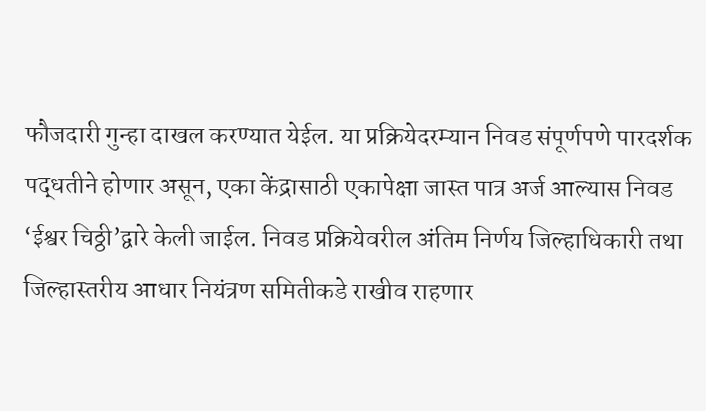फौजदारी गुन्हा दाखल करण्यात येईल. या प्रक्रियेदरम्यान निवड संपूर्णपणे पारदर्शक पद्धतीने होणार असून, एका केंद्रासाठी एकापेक्षा जास्त पात्र अर्ज आल्यास निवड ‘ईश्वर चिठ्ठी’द्वारे केली जाईल. निवड प्रक्रियेवरील अंतिम निर्णय जिल्हाधिकारी तथा जिल्हास्तरीय आधार नियंत्रण समितीकडे राखीव राहणार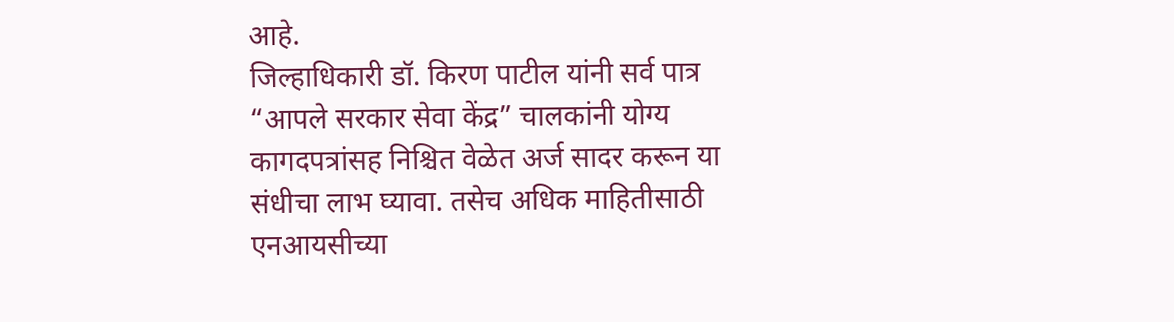आहे.                                                               जिल्हाधिकारी डॉ. किरण पाटील यांनी सर्व पात्र “आपले सरकार सेवा केंद्र” चालकांनी योग्य कागदपत्रांसह निश्चित वेळेत अर्ज सादर करून या संधीचा लाभ घ्यावा. तसेच अधिक माहितीसाठी एनआयसीच्या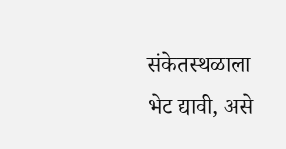संकेतस्थळाला भेट द्यावी, असे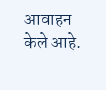आवाहन केले आहे.